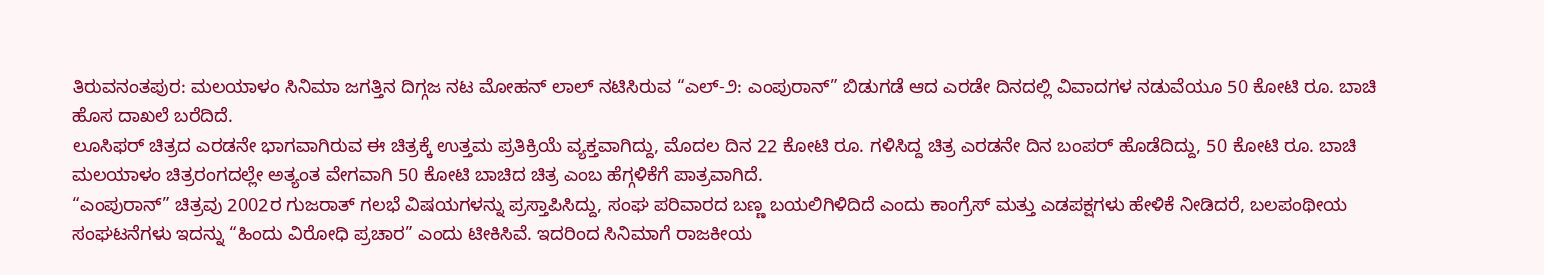ತಿರುವನಂತಪುರ: ಮಲಯಾಳಂ ಸಿನಿಮಾ ಜಗತ್ತಿನ ದಿಗ್ಗಜ ನಟ ಮೋಹನ್ ಲಾಲ್ ನಟಿಸಿರುವ “ಎಲ್-೨: ಎಂಪುರಾನ್” ಬಿಡುಗಡೆ ಆದ ಎರಡೇ ದಿನದಲ್ಲಿ ವಿವಾದಗಳ ನಡುವೆಯೂ 50 ಕೋಟಿ ರೂ. ಬಾಚಿ ಹೊಸ ದಾಖಲೆ ಬರೆದಿದೆ.
ಲೂಸಿಫರ್ ಚಿತ್ರದ ಎರಡನೇ ಭಾಗವಾಗಿರುವ ಈ ಚಿತ್ರಕ್ಕೆ ಉತ್ತಮ ಪ್ರತಿಕ್ರಿಯೆ ವ್ಯಕ್ತವಾಗಿದ್ದು, ಮೊದಲ ದಿನ 22 ಕೋಟಿ ರೂ. ಗಳಿಸಿದ್ದ ಚಿತ್ರ ಎರಡನೇ ದಿನ ಬಂಪರ್ ಹೊಡೆದಿದ್ದು, 50 ಕೋಟಿ ರೂ. ಬಾಚಿ ಮಲಯಾಳಂ ಚಿತ್ರರಂಗದಲ್ಲೇ ಅತ್ಯಂತ ವೇಗವಾಗಿ 50 ಕೋಟಿ ಬಾಚಿದ ಚಿತ್ರ ಎಂಬ ಹೆಗ್ಗಳಿಕೆಗೆ ಪಾತ್ರವಾಗಿದೆ.
“ಎಂಪುರಾನ್” ಚಿತ್ರವು 2002ರ ಗುಜರಾತ್ ಗಲಭೆ ವಿಷಯಗಳನ್ನು ಪ್ರಸ್ತಾಪಿಸಿದ್ದು, ಸಂಘ ಪರಿವಾರದ ಬಣ್ಣ ಬಯಲಿಗಿಳಿದಿದೆ ಎಂದು ಕಾಂಗ್ರೆಸ್ ಮತ್ತು ಎಡಪಕ್ಷಗಳು ಹೇಳಿಕೆ ನೀಡಿದರೆ, ಬಲಪಂಥೀಯ ಸಂಘಟನೆಗಳು ಇದನ್ನು “ಹಿಂದು ವಿರೋಧಿ ಪ್ರಚಾರ” ಎಂದು ಟೀಕಿಸಿವೆ. ಇದರಿಂದ ಸಿನಿಮಾಗೆ ರಾಜಕೀಯ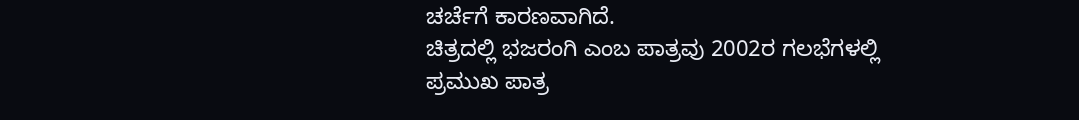ಚರ್ಚೆಗೆ ಕಾರಣವಾಗಿದೆ.
ಚಿತ್ರದಲ್ಲಿ ಭಜರಂಗಿ ಎಂಬ ಪಾತ್ರವು 2002ರ ಗಲಭೆಗಳಲ್ಲಿ ಪ್ರಮುಖ ಪಾತ್ರ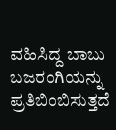ವಹಿಸಿದ್ದ ಬಾಬು ಬಜರಂಗಿಯನ್ನು ಪ್ರತಿಬಿಂಬಿಸುತ್ತದೆ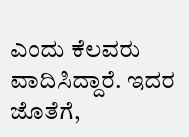ಎಂದು ಕೆಲವರು ವಾದಿಸಿದ್ದಾರೆ. ಇದರ ಜೊತೆಗೆ,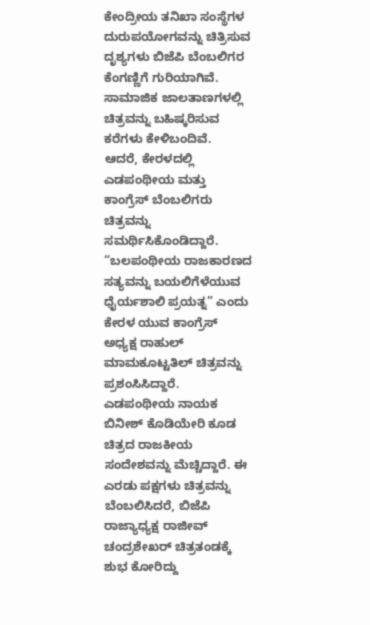ಕೇಂದ್ರೀಯ ತನಿಖಾ ಸಂಸ್ಥೆಗಳ ದುರುಪಯೋಗವನ್ನು ಚಿತ್ರಿಸುವ ದೃಶ್ಯಗಳು ಬಿಜೆಪಿ ಬೆಂಬಲಿಗರ ಕೆಂಗಣ್ಣಿಗೆ ಗುರಿಯಾಗಿವೆ. ಸಾಮಾಜಿಕ ಜಾಲತಾಣಗಳಲ್ಲಿ ಚಿತ್ರವನ್ನು ಬಹಿಷ್ಕರಿಸುವ ಕರೆಗಳು ಕೇಳಿಬಂದಿವೆ.
ಆದರೆ, ಕೇರಳದಲ್ಲಿ ಎಡಪಂಥೀಯ ಮತ್ತು ಕಾಂಗ್ರೆಸ್ ಬೆಂಬಲಿಗರು ಚಿತ್ರವನ್ನು ಸಮರ್ಥಿಸಿಕೊಂಡಿದ್ದಾರೆ. “ಬಲಪಂಥೀಯ ರಾಜಕಾರಣದ ಸತ್ಯವನ್ನು ಬಯಲಿಗೆಳೆಯುವ ಧೈರ್ಯಶಾಲಿ ಪ್ರಯತ್ನ” ಎಂದು ಕೇರಳ ಯುವ ಕಾಂಗ್ರೆಸ್ ಅಧ್ಯಕ್ಷ ರಾಹುಲ್ ಮಾಮಕೂಟ್ಟತಿಲ್ ಚಿತ್ರವನ್ನು ಪ್ರಶಂಸಿಸಿದ್ದಾರೆ.
ಎಡಪಂಥೀಯ ನಾಯಕ ಬಿನೀಶ್ ಕೊಡಿಯೇರಿ ಕೂಡ ಚಿತ್ರದ ರಾಜಕೀಯ ಸಂದೇಶವನ್ನು ಮೆಚ್ಚಿದ್ದಾರೆ. ಈ ಎರಡು ಪಕ್ಷಗಳು ಚಿತ್ರವನ್ನು ಬೆಂಬಲಿಸಿದರೆ, ಬಿಜೆಪಿ ರಾಜ್ಯಾಧ್ಯಕ್ಷ ರಾಜೀವ್ ಚಂದ್ರಶೇಖರ್ ಚಿತ್ರತಂಡಕ್ಕೆ ಶುಭ ಕೋರಿದ್ದು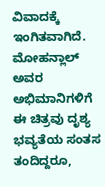ವಿವಾದಕ್ಕೆ ಇಂಗಿತವಾಗಿದೆ.
ಮೋಹನ್ಲಾಲ್ ಅವರ ಅಭಿಮಾನಿಗಳಿಗೆ ಈ ಚಿತ್ರವು ದೃಶ್ಯ ಭವ್ಯತೆಯ ಸಂತಸ ತಂದಿದ್ದರೂ,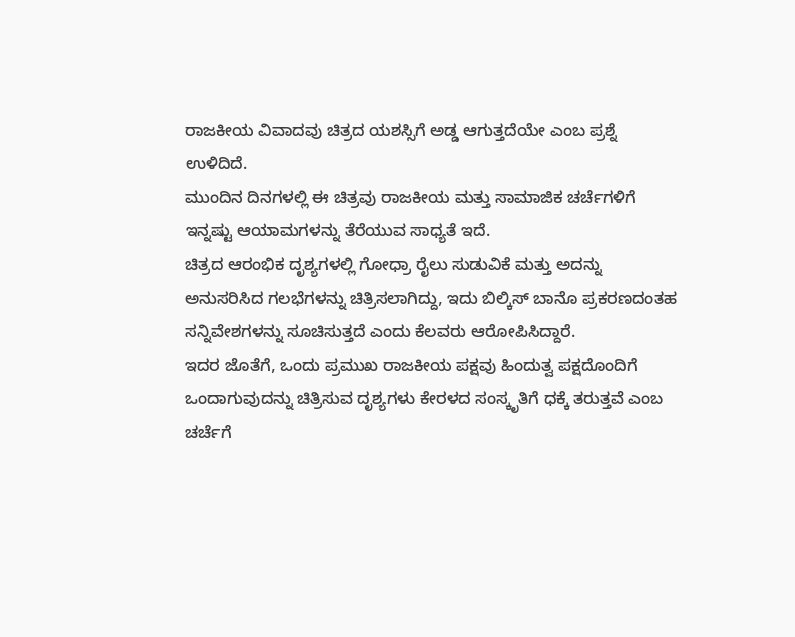ರಾಜಕೀಯ ವಿವಾದವು ಚಿತ್ರದ ಯಶಸ್ಸಿಗೆ ಅಡ್ಡ ಆಗುತ್ತದೆಯೇ ಎಂಬ ಪ್ರಶ್ನೆ ಉಳಿದಿದೆ.
ಮುಂದಿನ ದಿನಗಳಲ್ಲಿ ಈ ಚಿತ್ರವು ರಾಜಕೀಯ ಮತ್ತು ಸಾಮಾಜಿಕ ಚರ್ಚೆಗಳಿಗೆ ಇನ್ನಷ್ಟು ಆಯಾಮಗಳನ್ನು ತೆರೆಯುವ ಸಾಧ್ಯತೆ ಇದೆ.
ಚಿತ್ರದ ಆರಂಭಿಕ ದೃಶ್ಯಗಳಲ್ಲಿ ಗೋಧ್ರಾ ರೈಲು ಸುಡುವಿಕೆ ಮತ್ತು ಅದನ್ನು ಅನುಸರಿಸಿದ ಗಲಭೆಗಳನ್ನು ಚಿತ್ರಿಸಲಾಗಿದ್ದು, ಇದು ಬಿಲ್ಕಿಸ್ ಬಾನೊ ಪ್ರಕರಣದಂತಹ ಸನ್ನಿವೇಶಗಳನ್ನು ಸೂಚಿಸುತ್ತದೆ ಎಂದು ಕೆಲವರು ಆರೋಪಿಸಿದ್ದಾರೆ.
ಇದರ ಜೊತೆಗೆ, ಒಂದು ಪ್ರಮುಖ ರಾಜಕೀಯ ಪಕ್ಷವು ಹಿಂದುತ್ವ ಪಕ್ಷದೊಂದಿಗೆ ಒಂದಾಗುವುದನ್ನು ಚಿತ್ರಿಸುವ ದೃಶ್ಯಗಳು ಕೇರಳದ ಸಂಸ್ಕೃತಿಗೆ ಧಕ್ಕೆ ತರುತ್ತವೆ ಎಂಬ ಚರ್ಚೆಗೆ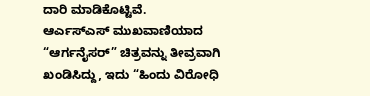ದಾರಿ ಮಾಡಿಕೊಟ್ಟಿವೆ.
ಆರ್ಎಸ್ಎಸ್ ಮುಖವಾಣಿಯಾದ “ಆರ್ಗನೈಸರ್” ಚಿತ್ರವನ್ನು ತೀವ್ರವಾಗಿ ಖಂಡಿಸಿದ್ದು, ಇದು “ಹಿಂದು ವಿರೋಧಿ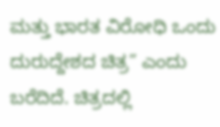ಮತ್ತು ಭಾರತ ವಿರೋಧಿ ಒಂದು ದುರುದ್ದೇಶದ ಚಿತ್ರ” ಎಂದು ಬರೆದಿದೆ. ಚಿತ್ರದಲ್ಲಿ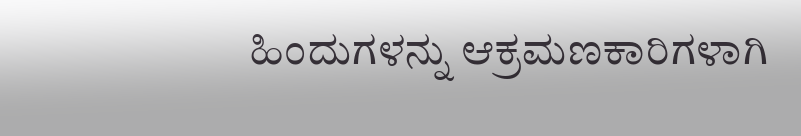ಹಿಂದುಗಳನ್ನು ಆಕ್ರಮಣಕಾರಿಗಳಾಗಿ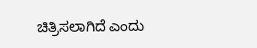ಚಿತ್ರಿಸಲಾಗಿದೆ ಎಂದು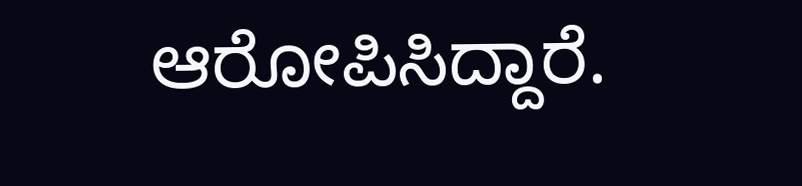ಆರೋಪಿಸಿದ್ದಾರೆ.